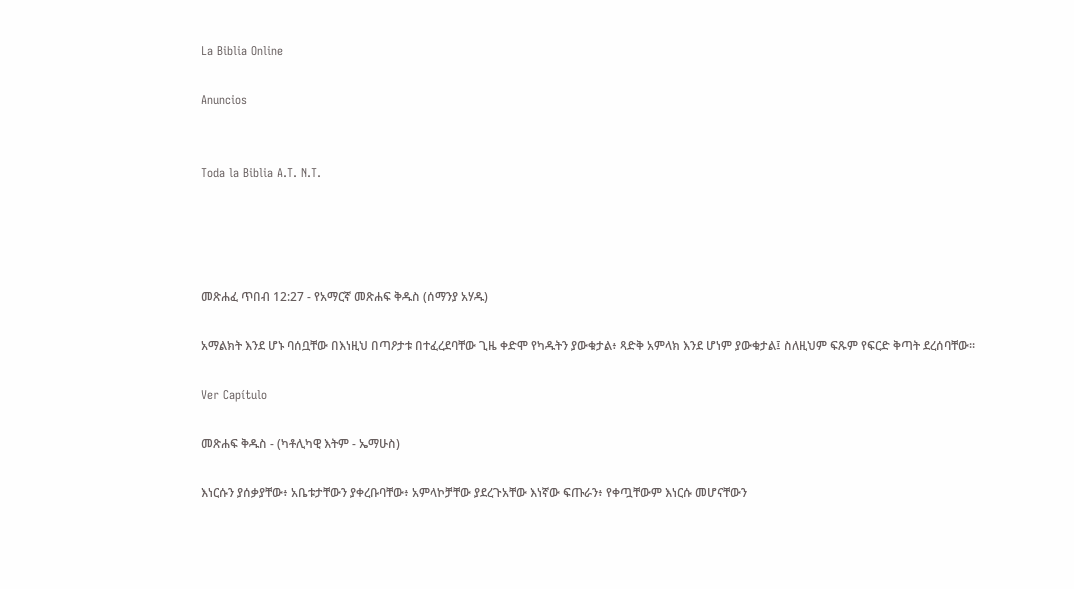La Biblia Online

Anuncios


Toda la Biblia A.T. N.T.




መጽሐፈ ጥበብ 12:27 - የአማርኛ መጽሐፍ ቅዱስ (ሰማንያ አሃዱ)

አማልክት እንደ ሆኑ ባሰቧቸው በእነዚህ በጣዖታቱ በተፈረደባቸው ጊዜ ቀድሞ የካዱትን ያውቁታል፥ ጻድቅ አምላክ እንደ ሆነም ያውቁታል፤ ስለዚህም ፍጹም የፍርድ ቅጣት ደረሰባቸው።

Ver Capítulo

መጽሐፍ ቅዱስ - (ካቶሊካዊ እትም - ኤማሁስ)

እነርሱን ያሰቃያቸው፥ አቤቱታቸውን ያቀረቡባቸው፥ አምላኮቻቸው ያደረጉአቸው እነኛው ፍጡራን፥ የቀጧቸውም እነርሱ መሆናቸውን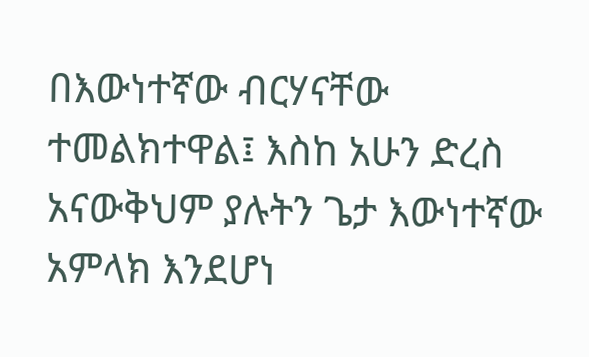በእውነተኛው ብርሃናቸው ተመልክተዋል፤ እስከ አሁን ድረስ አናውቅህም ያሉትን ጌታ እውነተኛው አምላክ እንደሆነ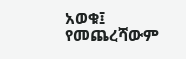አወቁ፤ የመጨረሻውም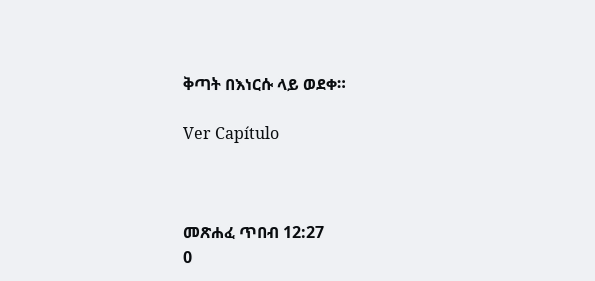ቅጣት በእነርሱ ላይ ወደቀ።

Ver Capítulo



መጽሐፈ ጥበብ 12:27
0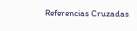Referencias Cruzadas